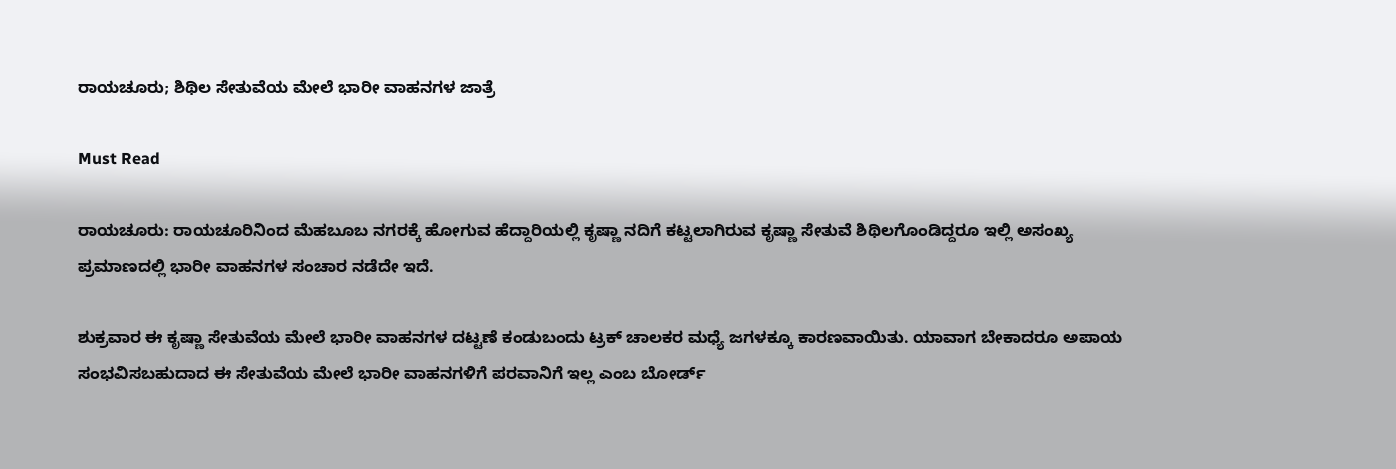ರಾಯಚೂರು; ಶಿಥಿಲ ಸೇತುವೆಯ ಮೇಲೆ ಭಾರೀ ವಾಹನಗಳ ಜಾತ್ರೆ

Must Read

ರಾಯಚೂರು: ರಾಯಚೂರಿನಿಂದ ಮೆಹಬೂಬ ನಗರಕ್ಕೆ ಹೋಗುವ ಹೆದ್ದಾರಿಯಲ್ಲಿ ಕೃಷ್ಣಾ ನದಿಗೆ ಕಟ್ಟಲಾಗಿರುವ ಕೃಷ್ಣಾ ಸೇತುವೆ ಶಿಥಿಲಗೊಂಡಿದ್ದರೂ ಇಲ್ಲಿ ಅಸಂಖ್ಯ ಪ್ರಮಾಣದಲ್ಲಿ ಭಾರೀ ವಾಹನಗಳ ಸಂಚಾರ ನಡೆದೇ ಇದೆ.

ಶುಕ್ರವಾರ ಈ ಕೃಷ್ಣಾ ಸೇತುವೆಯ ಮೇಲೆ ಭಾರೀ ವಾಹನಗಳ ದಟ್ಟಣೆ ಕಂಡುಬಂದು ಟ್ರಕ್ ಚಾಲಕರ ಮಧ್ಯೆ ಜಗಳಕ್ಕೂ ಕಾರಣವಾಯಿತು. ಯಾವಾಗ ಬೇಕಾದರೂ ಅಪಾಯ ಸಂಭವಿಸಬಹುದಾದ ಈ ಸೇತುವೆಯ ಮೇಲೆ ಭಾರೀ ವಾಹನಗಳಿಗೆ ಪರವಾನಿಗೆ ಇಲ್ಲ ಎಂಬ ಬೋರ್ಡ್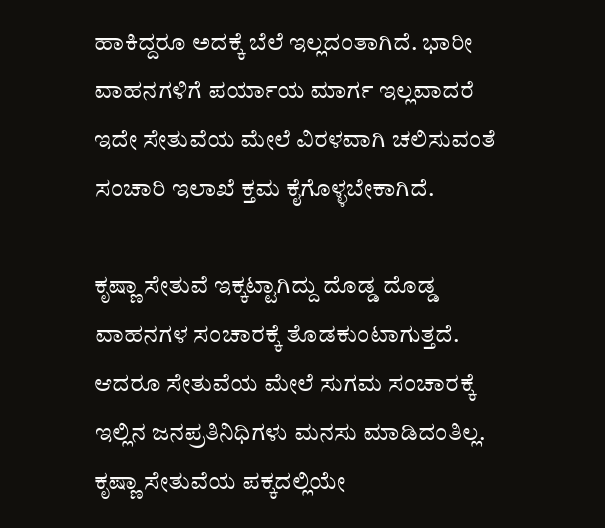ಹಾಕಿದ್ದರೂ ಅದಕ್ಕೆ ಬೆಲೆ ಇಲ್ಲದಂತಾಗಿದೆ. ಭಾರೀ ವಾಹನಗಳಿಗೆ ಪರ್ಯಾಯ ಮಾರ್ಗ ಇಲ್ಲವಾದರೆ ಇದೇ ಸೇತುವೆಯ ಮೇಲೆ ವಿರಳವಾಗಿ ಚಲಿಸುವಂತೆ ಸಂಚಾರಿ ಇಲಾಖೆ ಕ್ತಮ ಕೈಗೊಳ್ಳಬೇಕಾಗಿದೆ.

ಕೃಷ್ಣಾ ಸೇತುವೆ ಇಕ್ಕಟ್ಟಾಗಿದ್ದು ದೊಡ್ಡ ದೊಡ್ಡ ವಾಹನಗಳ ಸಂಚಾರಕ್ಕೆ ತೊಡಕುಂಟಾಗುತ್ತದೆ. ಆದರೂ ಸೇತುವೆಯ ಮೇಲೆ ಸುಗಮ ಸಂಚಾರಕ್ಕೆ ಇಲ್ಲಿನ ಜನಪ್ರತಿನಿಧಿಗಳು ಮನಸು ಮಾಡಿದಂತಿಲ್ಲ. ಕೃಷ್ಣಾ ಸೇತುವೆಯ ಪಕ್ಕದಲ್ಲಿಯೇ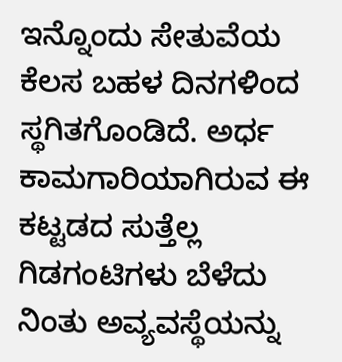ಇನ್ನೊಂದು ಸೇತುವೆಯ ಕೆಲಸ ಬಹಳ ದಿನಗಳಿಂದ ಸ್ಥಗಿತಗೊಂಡಿದೆ. ಅರ್ಧ ಕಾಮಗಾರಿಯಾಗಿರುವ ಈ ಕಟ್ಟಡದ ಸುತ್ತೆಲ್ಲ ಗಿಡಗಂಟಿಗಳು ಬೆಳೆದು ನಿಂತು ಅವ್ಯವಸ್ಥೆಯನ್ನು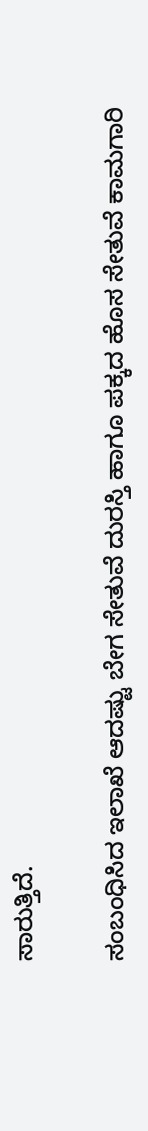ಸಾರುತ್ತಿದೆ.

ಸಂಬಂಧಿಸಿದ ಇಲಾಖೆ ಆದಷ್ಟು ಬೇಗ ಸೇತುವೆ ದುರಸ್ತಿ ಹಾಗೂ ಪಕ್ಕದ ಹೊಸ ಸೇತುವೆ ಕಾಮಗಾರಿ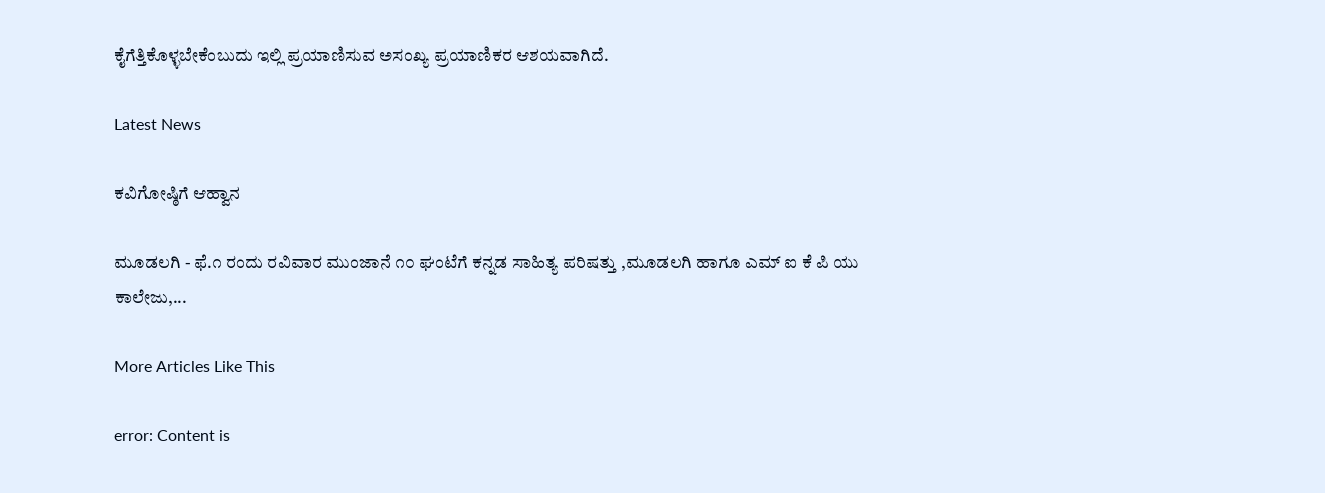ಕೈಗೆತ್ತಿಕೊಳ್ಳಬೇಕೆಂಬುದು ಇಲ್ಲಿ ಪ್ರಯಾಣಿಸುವ ಅಸಂಖ್ಯ ಪ್ರಯಾಣಿಕರ ಆಶಯವಾಗಿದೆ.

Latest News

ಕವಿಗೋಷ್ಠಿಗೆ ಆಹ್ವಾನ

ಮೂಡಲಗಿ - ಫೆ.೧ ರಂದು ರವಿವಾರ ಮುಂಜಾನೆ ೧೦ ಘಂಟೆಗೆ ಕನ್ನಡ ಸಾಹಿತ್ಯ ಪರಿಷತ್ತು ,ಮೂಡಲಗಿ ಹಾಗೂ ಎಮ್ ಐ ಕೆ ಪಿ ಯು ಕಾಲೇಜು,...

More Articles Like This

error: Content is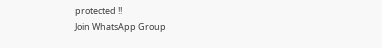protected !!
Join WhatsApp Group